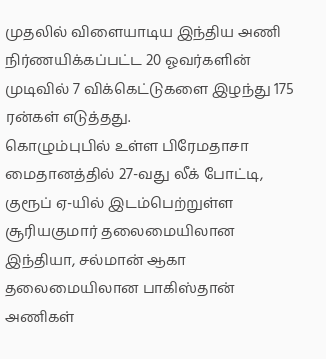முதலில் விளையாடிய இந்திய அணி நிர்ணயிக்கப்பட்ட 20 ஓவர்களின் முடிவில் 7 விக்கெட்டுகளை இழந்து 175 ரன்கள் எடுத்தது.
கொழும்புபில் உள்ள பிரேமதாசா மைதானத்தில் 27-வது லீக் போட்டி, குரூப் ஏ-யில் இடம்பெற்றுள்ள சூரியகுமார் தலைமையிலான இந்தியா, சல்மான் ஆகா தலைமையிலான பாகிஸ்தான் அணிகள்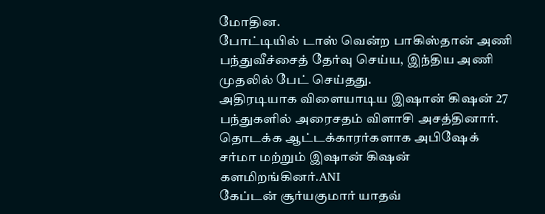மோதின.
போட்டியில் டாஸ் வென்ற பாகிஸ்தான் அணி பந்துவீச்சைத் தேர்வு செய்ய, இந்திய அணி முதலில் பேட் செய்தது.
அதிரடியாக விளையாடிய இஷான் கிஷன் 27 பந்துகளில் அரைசதம் விளாசி அசத்தினார்.
தொடக்க ஆட்டக்காரர்களாக அபிஷேக் சர்மா மற்றும் இஷான் கிஷன் களமிறங்கினர்.ANI
கேப்டன் சூர்யகுமார் யாதவ்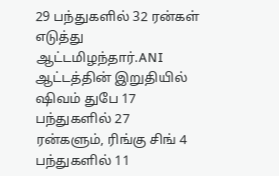29 பந்துகளில் 32 ரன்கள் எடுத்து ஆட்டமிழந்தார்.ANI
ஆட்டத்தின் இறுதியில் ஷிவம் துபே 17 பந்துகளில் 27 ரன்களும், ரிங்கு சிங் 4 பந்துகளில் 11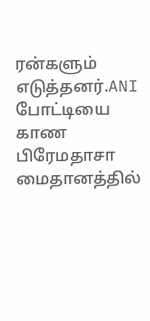ரன்களும் எடுத்தனர்.ANI
போட்டியை காண பிரேமதாசா மைதானத்தில்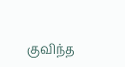குவிந்த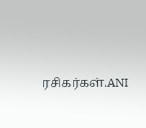ரசிகர்கள்.ANI